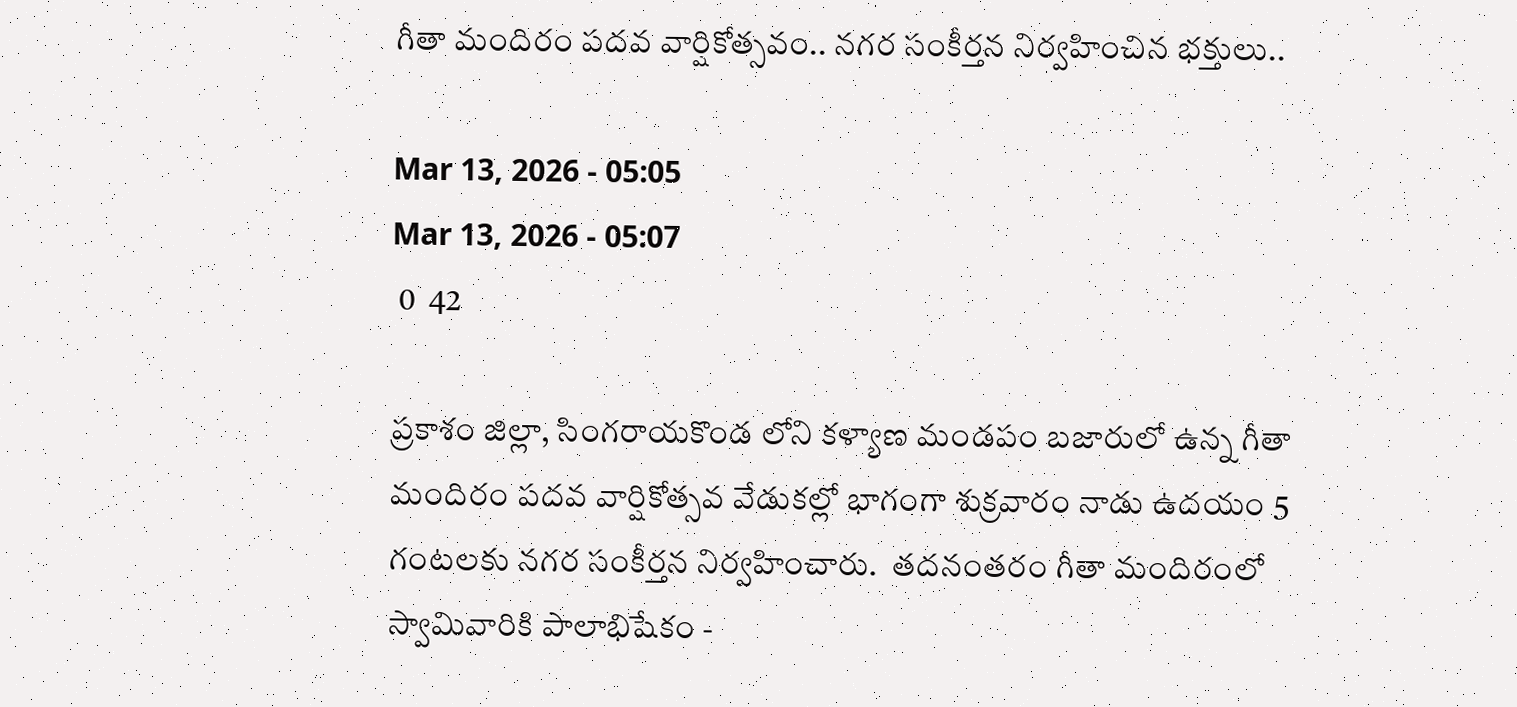గీతా మందిరం పదవ వార్షికోత్సవం.. నగర సంకీర్తన నిర్వహించిన భక్తులు..

Mar 13, 2026 - 05:05
Mar 13, 2026 - 05:07
 0  42

ప్రకాశం జిల్లా, సింగరాయకొండ లోని కళ్యాణ మండపం బజారులో ఉన్న గీతా మందిరం పదవ వార్షికోత్సవ వేడుకల్లో భాగంగా శుక్రవారం నాడు ఉదయం 5 గంటలకు నగర సంకీర్తన నిర్వహించారు.  తదనంతరం గీతా మందిరంలో స్వామివారికి పాలాభిషేకం -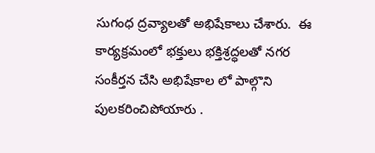సుగంధ ద్రవ్యాలతో అభిషేకాలు చేశారు.  ఈ కార్యక్రమంలో భక్తులు భక్తిశ్రద్ధలతో నగర సంకీర్తన చేసి అభిషేకాల లో పాల్గొని పులకరించిపోయారు .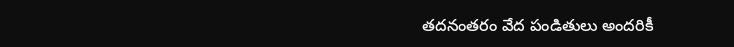తదనంతరం వేద పండితులు అందరికీ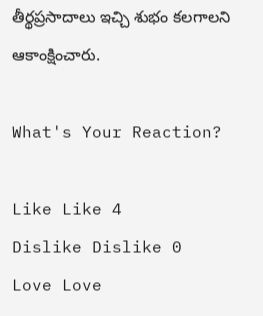తీర్థప్రసాదాలు ఇచ్చి శుభం కలగాలని ఆకాంక్షించారు.

What's Your Reaction?

Like Like 4
Dislike Dislike 0
Love Love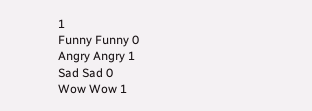1
Funny Funny 0
Angry Angry 1
Sad Sad 0
Wow Wow 1